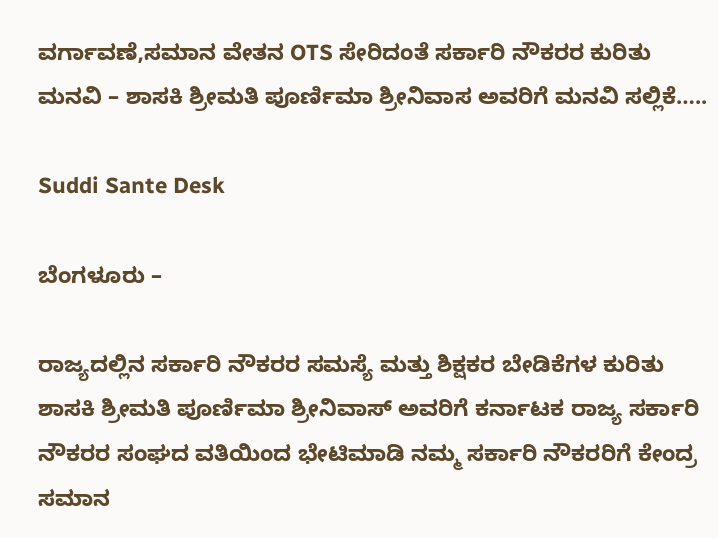ವರ್ಗಾವಣೆ,ಸಮಾನ ವೇತನ OTS ಸೇರಿದಂತೆ ಸರ್ಕಾರಿ ನೌಕರರ ಕುರಿತು ಮನವಿ – ಶಾಸಕಿ ಶ್ರೀಮತಿ ಪೂರ್ಣಿಮಾ ಶ್ರೀನಿವಾಸ ಅವರಿಗೆ ಮನವಿ ಸಲ್ಲಿಕೆ…..

Suddi Sante Desk

ಬೆಂಗಳೂರು –

ರಾಜ್ಯದಲ್ಲಿನ ಸರ್ಕಾರಿ ನೌಕರರ ಸಮಸ್ಯೆ ಮತ್ತು ಶಿಕ್ಷಕರ ಬೇಡಿಕೆಗಳ ಕುರಿತು ಶಾಸಕಿ ಶ್ರೀಮತಿ ಪೂರ್ಣಿಮಾ ಶ್ರೀನಿವಾಸ್ ಅವರಿಗೆ ಕರ್ನಾಟಕ ರಾಜ್ಯ ಸರ್ಕಾರಿ ನೌಕರರ ಸಂಘದ ವತಿಯಿಂದ ಭೇಟಿಮಾಡಿ ನಮ್ಮ ಸರ್ಕಾರಿ ನೌಕರರಿಗೆ ಕೇಂದ್ರ ಸಮಾನ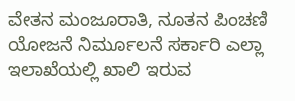ವೇತನ ಮಂಜೂರಾತಿ, ನೂತನ ಪಿಂಚಣಿ ಯೋಜನೆ ನಿರ್ಮೂಲನೆ ಸರ್ಕಾರಿ ಎಲ್ಲಾ ಇಲಾಖೆಯಲ್ಲಿ ಖಾಲಿ ಇರುವ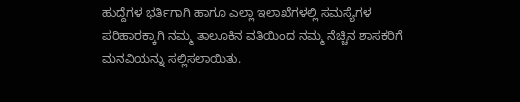ಹುದ್ದೆಗಳ ಭರ್ತಿಗಾಗಿ ಹಾಗೂ ಎಲ್ಲಾ ಇಲಾಖೆಗಳಲ್ಲಿ ಸಮಸ್ಯೆಗಳ ಪರಿಹಾರಕ್ಕಾಗಿ ನಮ್ಮ ತಾಲೂಕಿನ ವತಿಯಿಂದ ನಮ್ಮ ನೆಚ್ಚಿನ ಶಾಸಕರಿಗೆ ಮನವಿಯನ್ನು ಸಲ್ಲಿಸಲಾಯಿತು.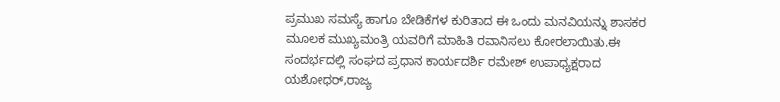ಪ್ರಮುಖ ಸಮಸ್ಯೆ ಹಾಗೂ ಬೇಡಿಕೆಗಳ ಕುರಿತಾದ ಈ ಒಂದು ಮನವಿಯನ್ನು ಶಾಸಕರ ಮೂಲಕ ಮುಖ್ಯಮಂತ್ರಿ ಯವರಿಗೆ ಮಾಹಿತಿ ರವಾನಿಸಲು ಕೋರಲಾಯಿತು.ಈ ಸಂದರ್ಭದಲ್ಲಿ ಸಂಘದ ಪ್ರಧಾನ ಕಾರ್ಯದರ್ಶಿ ರಮೇಶ್ ಉಪಾಧ್ಯಕ್ಷರಾದ ಯಶೋಧರ್,ರಾಜ್ಯ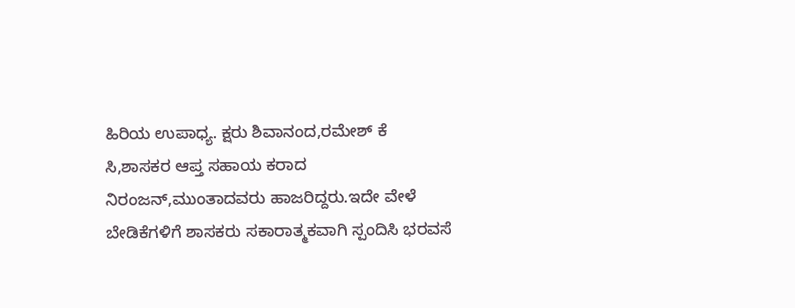ಹಿರಿಯ ಉಪಾಧ್ಯ. ಕ್ಷರು ಶಿವಾನಂದ,ರಮೇಶ್ ಕೆ ಸಿ,ಶಾಸಕರ ಆಪ್ತ ಸಹಾಯ ಕರಾದ ನಿರಂಜನ್,ಮುಂತಾದವರು ಹಾಜರಿದ್ದರು.ಇದೇ ವೇಳೆ ಬೇಡಿಕೆಗಳಿಗೆ ಶಾಸಕರು ಸಕಾರಾತ್ಮಕವಾಗಿ ಸ್ಪಂದಿಸಿ ಭರವಸೆ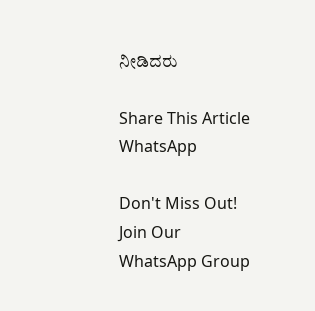ನೀಡಿದರು

Share This Article
WhatsApp

Don't Miss Out! Join Our WhatsApp Group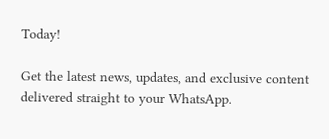Today!

Get the latest news, updates, and exclusive content delivered straight to your WhatsApp.